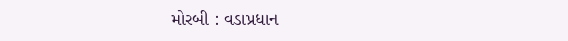મોરબી : વડાપ્રધાન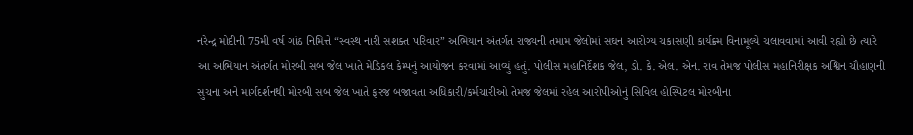નરેન્દ્ર મોદીની 75મી વર્ષ ગાંઠ નિમિત્તે “સ્વસ્થ નારી સશક્ત પરિવાર” અભિયાન અંતર્ગત રાજ્યની તમામ જેલોમાં સઘન આરોગ્ય ચકાસણી કાર્યક્ર્મ વિનામૂલ્યે ચલાવવામાં આવી રહ્યો છે ત્યારે આ અભિયાન અંતર્ગત મોરબી સબ જેલ ખાતે મેડિકલ કેમ્પનું આયોજન કરવામાં આવ્યું હતું. પોલીસ મહાનિર્દેશક જેલ, ડો. કે. એલ. એન. રાવ તેમજ પોલીસ મહાનિરીક્ષક અશ્વિન ચૌહાણની સુચના અને માર્ગદર્શનથી મોરબી સબ જેલ ખાતે ફરજ બજાવતા અધિકારી/કર્મચારીઓ તેમજ જેલમાં રહેલ આરોપીઓનું સિવિલ હોસ્પિટલ મોરબીના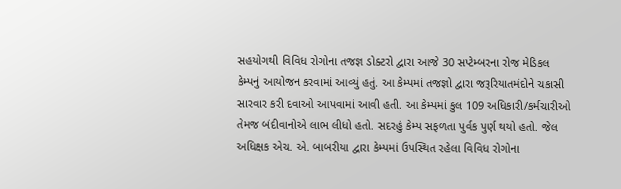સહયોગથી વિવિધ રોગોના તજજ્ઞ ડોક્ટરો દ્વારા આજે 30 સપ્ટેમ્બરના રોજ મેડિકલ કેમ્પનું આયોજન કરવામાં આવ્યું હતું. આ કેમ્પમાં તજજ્ઞો દ્વારા જરૂરિયાતમંદોને ચકાસી સારવાર કરી દવાઓ આપવામાં આવી હતી. આ કેમ્પમાં કુલ 109 અધિકારી/કર્મચારીઓ તેમજ બંદીવાનોએ લાભ લીધો હતો. સદરહું કેમ્પ સફળતા પુર્વક પુર્ણ થયો હતો. જેલ અધિક્ષક એચ. એ. બાબરીયા દ્વારા કેમ્પમાં ઉપસ્થિત રહેલા વિવિધ રોગોના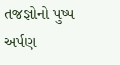તજજ્ઞોનો પુષ્પ અર્પણ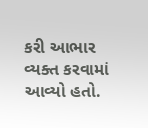કરી આભાર વ્યક્ત કરવામાં આવ્યો હતો.